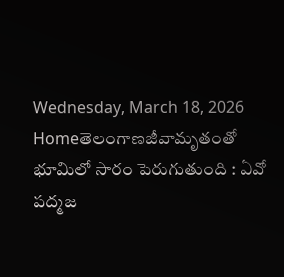Wednesday, March 18, 2026
Homeతెలంగాణజీవామృతంతో భూమిలో సారం పెరుగుతుంది : ఏవో పద్మజ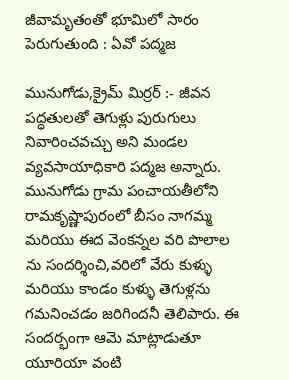జీవామృతంతో భూమిలో సారం పెరుగుతుంది : ఏవో పద్మజ

మునుగోడు,క్రైమ్ మిర్రర్ :- జీవన పద్ధతులతో తెగుళ్లు పురుగులు నివారించవచ్చు అని మండల వ్యవసాయాధికారి పద్మజ అన్నారు. మునుగోడు గ్రామ పంచాయతీలోని రామకృష్ణాపురంలో బీసం నాగమ్మ మరియు ఈద వెంకన్నల వరి పొలాల ను సందర్శించి,వరిలో వేరు కుళ్ళు మరియు కాండం కుళ్ళు తెగుళ్లను గమనించడం జరిగిందనీ తెలిపారు. ఈ సందర్భంగా ఆమె మాట్లాడుతూ యూరియా వంటి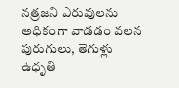నత్రజని ఎరువులను అధికంగా వాడడం వలన పురుగులు, తెగుళ్లు ఉధృతి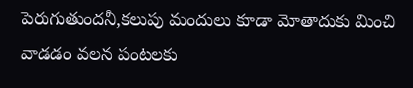పెరుగుతుందనీ,కలుపు మందులు కూడా మోతాదుకు మించి వాడడం వలన పంటలకు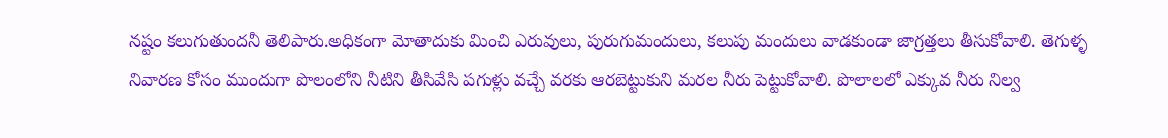నష్టం కలుగుతుందనీ తెలిపారు.అధికంగా మోతాదుకు మించి ఎరువులు, పురుగుమందులు, కలుపు మందులు వాడకుండా జాగ్రత్తలు తీసుకోవాలి. తెగుళ్ళ నివారణ కోసం ముందుగా పొలంలోని నీటిని తీసివేసి పగుళ్లు వచ్చే వరకు ఆరబెట్టుకుని మరల నీరు పెట్టుకోవాలి. పొలాలలో ఎక్కువ నీరు నిల్వ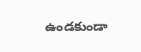ఉండకుండా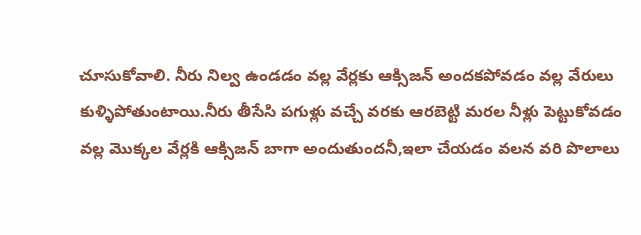చూసుకోవాలి. నీరు నిల్వ ఉండడం వల్ల వేర్లకు ఆక్సిజన్ అందకపోవడం వల్ల వేరులు కుళ్ళిపోతుంటాయి.నీరు తీసేసి పగుళ్లు వచ్చే వరకు ఆరబెట్టి మరల నీళ్లు పెట్టుకోవడం వల్ల మొక్కల వేర్లకి ఆక్సిజన్ బాగా అందుతుందనీ,ఇలా చేయడం వలన వరి పొలాలు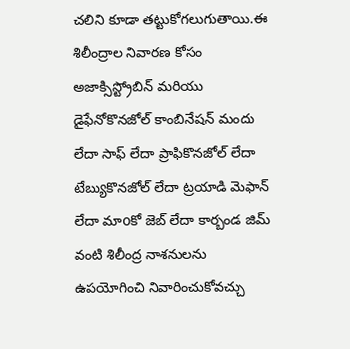చలిని కూడా తట్టుకోగలుగుతాయి.ఈ శిలీంద్రాల నివారణ కోసం అజాక్సిస్ట్రోబిన్ మరియు డైఫేనోకొనజోల్ కాంబినేషన్ మందు లేదా సాఫ్ లేదా ప్రాఫికొనజోల్ లేదా టేబ్యుకొనజోల్ లేదా ట్రయాడి మెఫాన్ లేదా మాoకో జెబ్ లేదా కార్బండ జిమ్ వంటి శిలీంద్ర నాశనులను ఉపయోగించి నివారించుకోవచ్చు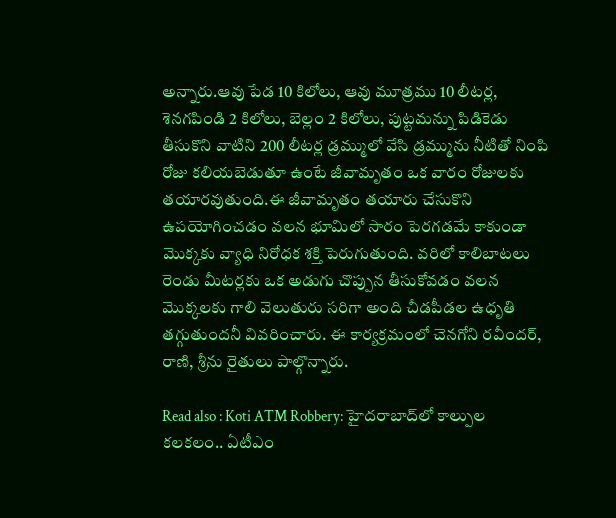అన్నారు.ఆవు పేడ 10 కిలోలు, ఆవు మూత్రము 10 లీటర్ల, శెనగపిండి 2 కిలోలు, బెల్లం 2 కిలోలు, పుట్టమన్ను పిడికెడు తీసుకొని వాటిని 200 లీటర్ల డ్రమ్ములో వేసి డ్రమ్మును నీటితో నింపి రోజు కలియబెడుతూ ఉంటే జీవామృతం ఒక వారం రోజులకు తయారవుతుంది.ఈ జీవామృతం తయారు చేసుకొని ఉపయోగించడం వలన భూమిలో సారం పెరగడమే కాకుండా మొక్కకు వ్యాధి నిరోధక శక్తి పెరుగుతుంది. వరిలో కాలిబాటలు రెండు మీటర్లకు ఒక అడుగు చొప్పున తీసుకోవడం వలన మొక్కలకు గాలి వెలుతురు సరిగా అంది చీడపీడల ఉధృతి తగ్గుతుందనీ వివరించారు. ఈ కార్యక్రమంలో చెనగోని రవీందర్, రాణి, శ్రీను రైతులు పాల్గొన్నారు.

Read also : Koti ATM Robbery: హైదరాబాద్‌లో కాల్పుల కలకలం.. ఏటీఎం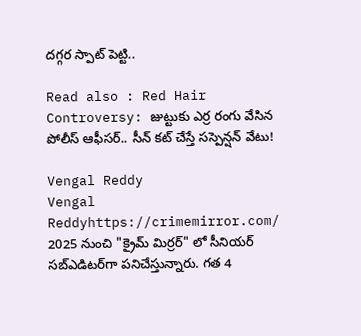దగ్గర స్పాట్ పెట్టి..

Read also : Red Hair Controversy: జుట్టుకు ఎర్ర రంగు వేసిన పోలీస్ ఆఫీసర్.. సీన్ కట్ చేస్తే సస్పెన్షన్ వేటు!

Vengal Reddy
Vengal Reddyhttps://crimemirror.com/
2025 నుంచి "క్రైమ్ మిర్రర్" లో సీనియర్ సబ్‌ఎడిటర్‌గా పనిచేస్తున్నారు. గత 4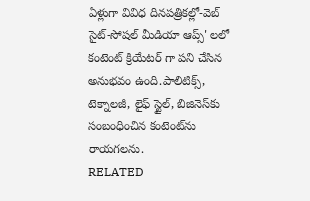ఏళ్లుగా వివిధ దినపత్రికల్లో-వెబ్ సైట్-సోషల్ మీడియా ఆప్స్' లలో కంటెంట్ క్రియేటర్ గా పని చేసిన అనుభవం ఉంది.పాలిటిక్స్‌, టెక్నాలజీ, లైఫ్‌ స్టైల్‌, బిజినెస్‌కు సంబంధించిన కంటెంట్‌ను రాయగలను.
RELATED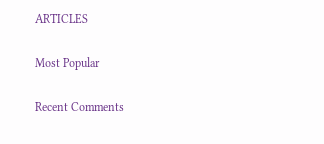ARTICLES

Most Popular

Recent Comments